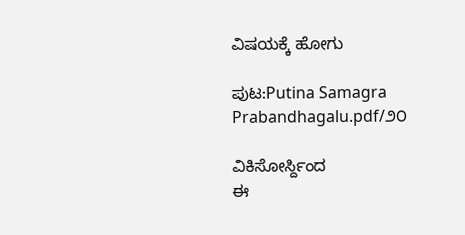ವಿಷಯಕ್ಕೆ ಹೋಗು

ಪುಟ:Putina Samagra Prabandhagalu.pdf/೨೦

ವಿಕಿಸೋರ್ಸ್ದಿಂದ
ಈ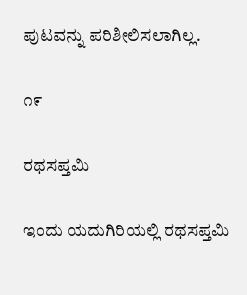ಪುಟವನ್ನು ಪರಿಶೀಲಿಸಲಾಗಿಲ್ಲ.

೧೯

ರಥಸಪ್ತಮಿ

ಇಂದು ಯದುಗಿರಿಯಲ್ಲಿ ರಥಸಪ್ತಮಿ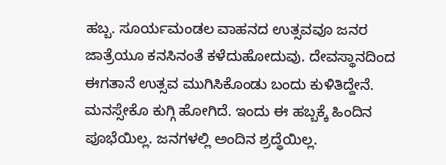ಹಬ್ಬ. ಸೂರ್ಯಮಂಡಲ ವಾಹನದ ಉತ್ಸವವೂ ಜನರ ಜಾತ್ರೆಯೂ ಕನಸಿನಂತೆ ಕಳೆದುಹೋದುವು. ದೇವಸ್ಥಾನದಿಂದ ಈಗತಾನೆ ಉತ್ಸವ ಮುಗಿಸಿಕೊಂಡು ಬಂದು ಕುಳಿತಿದ್ದೇನೆ. ಮನಸ್ಸೇಕೊ ಕುಗ್ಗಿ ಹೋಗಿದೆ. ಇಂದು ಈ ಹಬ್ಬಕ್ಕೆ ಹಿಂದಿನ ಪೂಭೆಯಿಲ್ಲ. ಜನಗಳಲ್ಲಿ ಅಂದಿನ ಶ್ರದ್ಧೆಯಿಲ್ಲ.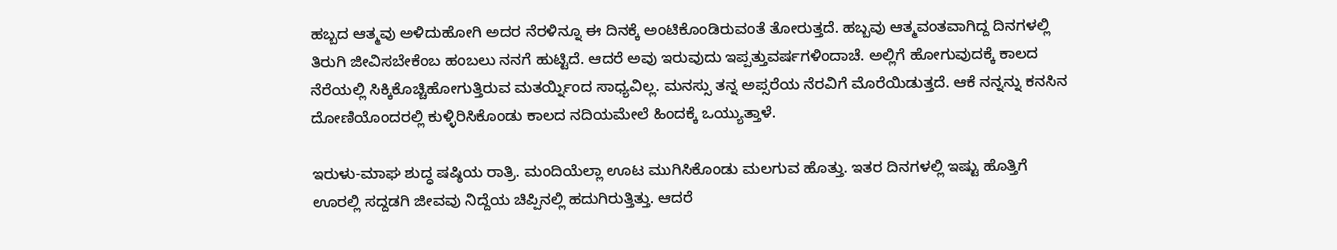ಹಬ್ಬದ ಆತ್ಮವು ಅಳಿದುಹೋಗಿ ಅದರ ನೆರಳಿನ್ನೂ ಈ ದಿನಕ್ಕೆ ಅಂಟಿಕೊಂಡಿರುವಂತೆ ತೋರುತ್ತದೆ. ಹಬ್ಬವು ಆತ್ಮವಂತವಾಗಿದ್ದ ದಿನಗಳಲ್ಲಿ ತಿರುಗಿ ಜೀವಿಸಬೇಕೆಂಬ ಹಂಬಲು ನನಗೆ ಹುಟ್ಟಿದೆ. ಆದರೆ ಅವು ಇರುವುದು ಇಪ್ಪತ್ತುವರ್ಷಗಳಿಂದಾಚೆ. ಅಲ್ಲಿಗೆ ಹೋಗುವುದಕ್ಕೆ ಕಾಲದ ನೆರೆಯಲ್ಲಿ ಸಿಕ್ಕಿಕೊಚ್ಚಿಹೋಗುತ್ತಿರುವ ಮತರ್ಯ್ನಿಂದ ಸಾಧ್ಯವಿಲ್ಲ. ಮನಸ್ಸು ತನ್ನ ಅಪ್ಸರೆಯ ನೆರವಿಗೆ ಮೊರೆಯಿಡುತ್ತದೆ. ಆಕೆ ನನ್ನನ್ನು ಕನಸಿನ ದೋಣಿಯೊಂದರಲ್ಲಿ ಕುಳ್ಳಿರಿಸಿಕೊಂಡು ಕಾಲದ ನದಿಯಮೇಲೆ ಹಿಂದಕ್ಕೆ ಒಯ್ಯುತ್ತಾಳೆ.

ಇರುಳು-ಮಾಘ ಶುದ್ಧ ಷಷ್ಠಿಯ ರಾತ್ರಿ. ಮಂದಿಯೆಲ್ಲಾ ಊಟ ಮುಗಿಸಿಕೊಂಡು ಮಲಗುವ ಹೊತ್ತು. ಇತರ ದಿನಗಳಲ್ಲಿ ಇಷ್ಟು ಹೊತ್ತಿಗೆ ಊರಲ್ಲಿ ಸದ್ದಡಗಿ ಜೀವವು ನಿದ್ದೆಯ ಚಿಪ್ಪಿನಲ್ಲಿ ಹದುಗಿರುತ್ತಿತ್ತು. ಆದರೆ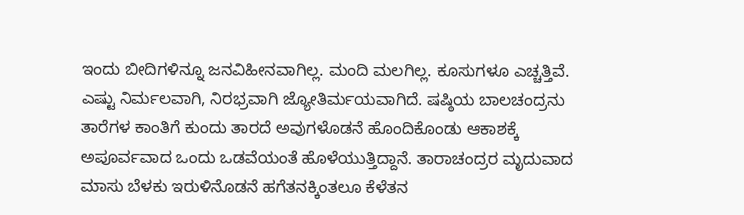ಇಂದು ಬೀದಿಗಳಿನ್ನೂ ಜನವಿಹೀನವಾಗಿಲ್ಲ. ಮಂದಿ ಮಲಗಿಲ್ಲ. ಕೂಸುಗಳೂ ಎಚ್ಚತ್ತಿವೆ. ಎಷ್ಟು ನಿರ್ಮಲವಾಗಿ, ನಿರಭ್ರವಾಗಿ ಜ್ಯೋತಿರ್ಮಯವಾಗಿದೆ. ಷಷ್ಠಿಯ ಬಾಲಚಂದ್ರನು ತಾರೆಗಳ ಕಾಂತಿಗೆ ಕುಂದು ತಾರದೆ ಅವುಗಳೊಡನೆ ಹೊಂದಿಕೊಂಡು ಆಕಾಶಕ್ಕೆ ಅಪೂರ್ವವಾದ ಒಂದು ಒಡವೆಯಂತೆ ಹೊಳೆಯುತ್ತಿದ್ದಾನೆ. ತಾರಾಚಂದ್ರರ ಮೃದುವಾದ ಮಾಸು ಬೆಳಕು ಇರುಳಿನೊಡನೆ ಹಗೆತನಕ್ಕಿಂತಲೂ ಕೆಳೆತನ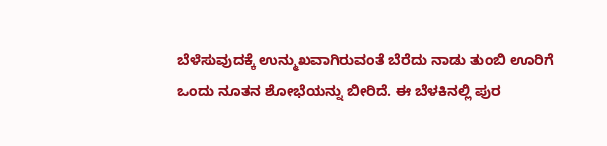ಬೆಳೆಸುವುದಕ್ಕೆ ಉನ್ಮುಖವಾಗಿರುವಂತೆ ಬೆರೆದು ನಾಡು ತುಂಬಿ ಊರಿಗೆ ಒಂದು ನೂತನ ಶೋಭೆಯನ್ನು ಬೀರಿದೆ. ಈ ಬೆಳಕಿನಲ್ಲಿ ಪುರ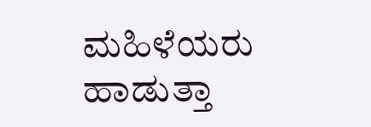ಮಹಿಳೆಯರು ಹಾಡುತ್ತಾ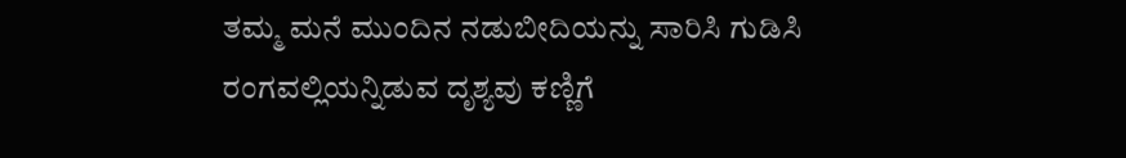ತಮ್ಮ ಮನೆ ಮುಂದಿನ ನಡುಬೀದಿಯನ್ನು ಸಾರಿಸಿ ಗುಡಿಸಿ ರಂಗವಲ್ಲಿಯನ್ನಿಡುವ ದೃಶ್ಯವು ಕಣ್ಣಿಗೆ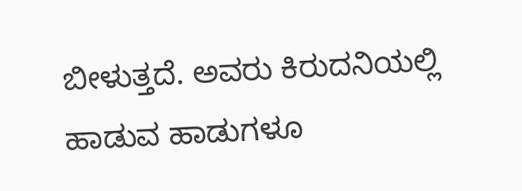ಬೀಳುತ್ತದೆ. ಅವರು ಕಿರುದನಿಯಲ್ಲಿ ಹಾಡುವ ಹಾಡುಗಳೂ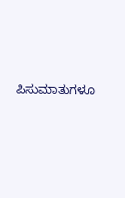ಪಿಸುಮಾತುಗಳೂ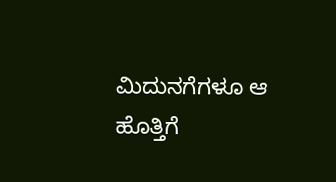ಮಿದುನಗೆಗಳೂ ಆ ಹೊತ್ತಿಗೆ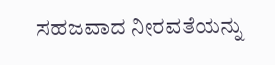ಸಹಜವಾದ ನೀರವತೆಯನ್ನು